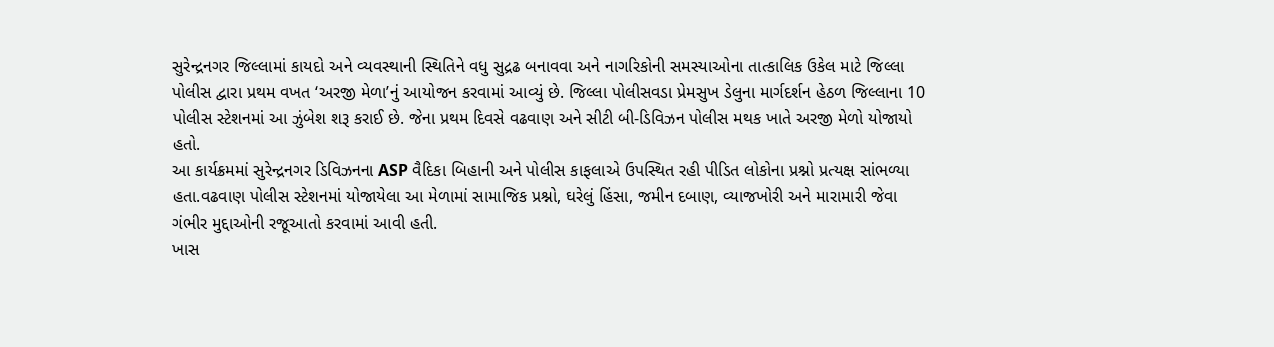સુરેન્દ્રનગર જિલ્લામાં કાયદો અને વ્યવસ્થાની સ્થિતિને વધુ સુદ્રઢ બનાવવા અને નાગરિકોની સમસ્યાઓના તાત્કાલિક ઉકેલ માટે જિલ્લા પોલીસ દ્વારા પ્રથમ વખત ‘અરજી મેળા’નું આયોજન કરવામાં આવ્યું છે. જિલ્લા પોલીસવડા પ્રેમસુખ ડેલુના માર્ગદર્શન હેઠળ જિલ્લાના 10 પોલીસ સ્ટેશનમાં આ ઝુંબેશ શરૂ કરાઈ છે. જેના પ્રથમ દિવસે વઢવાણ અને સીટી બી-ડિવિઝન પોલીસ મથક ખાતે અરજી મેળો યોજાયો હતો.
આ કાર્યક્રમમાં સુરેન્દ્રનગર ડિવિઝનના ASP વૈદિકા બિહાની અને પોલીસ કાફલાએ ઉપસ્થિત રહી પીડિત લોકોના પ્રશ્નો પ્રત્યક્ષ સાંભળ્યા હતા.વઢવાણ પોલીસ સ્ટેશનમાં યોજાયેલા આ મેળામાં સામાજિક પ્રશ્નો, ઘરેલું હિંસા, જમીન દબાણ, વ્યાજખોરી અને મારામારી જેવા ગંભીર મુદ્દાઓની રજૂઆતો કરવામાં આવી હતી.
ખાસ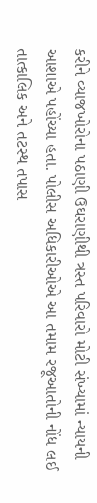કરીને વ્યાજખોરોના પઠાણી ઉઘરાણીથી ત્રસ્ત પરિવારો મોટી સંખ્યામાં ન્યાયની આશાએ પહોંચ્યા હતા. પોલીસ અધિકારીઓએ આ તમામ રજૂઆતોની નોંધ લઈ તાત્કાલિક અને તટસ્થ તપાસ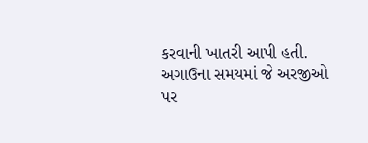કરવાની ખાતરી આપી હતી. અગાઉના સમયમાં જે અરજીઓ પર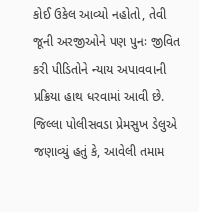કોઈ ઉકેલ આવ્યો નહોતો, તેવી જૂની અરજીઓને પણ પુનઃ જીવિત કરી પીડિતોને ન્યાય અપાવવાની પ્રક્રિયા હાથ ધરવામાં આવી છે.
જિલ્લા પોલીસવડા પ્રેમસુખ ડેલુએ જણાવ્યું હતું કે, આવેલી તમામ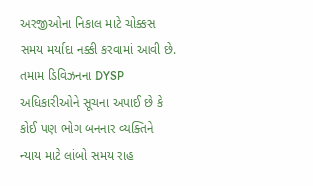અરજીઓના નિકાલ માટે ચોક્કસ સમય મર્યાદા નક્કી કરવામાં આવી છે. તમામ ડિવિઝનના DYSP અધિકારીઓને સૂચના અપાઈ છે કે કોઈ પણ ભોગ બનનાર વ્યક્તિને ન્યાય માટે લાંબો સમય રાહ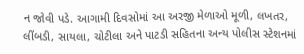ન જોવી પડે. આગામી દિવસોમાં આ અરજી મેળાઓ મૂળી, લખતર, લીંબડી, સાયલા, ચોટીલા અને પાટડી સહિતના અન્ય પોલીસ સ્ટેશનમાં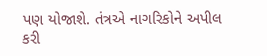પણ યોજાશે. તંત્રએ નાગરિકોને અપીલ કરી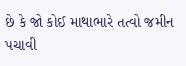છે કે જો કોઈ માથાભારે તત્વો જમીન પચાવી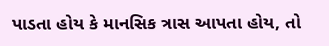પાડતા હોય કે માનસિક ત્રાસ આપતા હોય, તો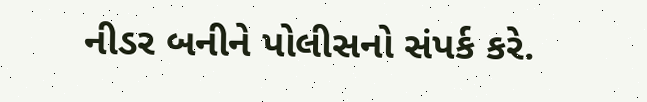નીડર બનીને પોલીસનો સંપર્ક કરે.